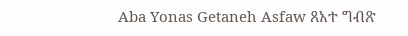Aba Yonas Getaneh Asfaw ጸአተ ግብጽ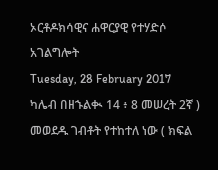ኦርቶዶክሳዊና ሐዋርያዊ የተሃድሶ አገልግሎት
Tuesday, 28 February 2017
ካሌብ በዘኁልቊ 14 ፥ 8 መሠረት 2ኛ ) መወደዱ ገብቶት የተከተለ ነው ( ክፍል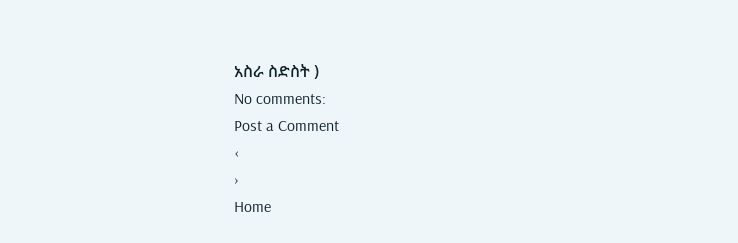አስራ ስድስት )
No comments:
Post a Comment
‹
›
Home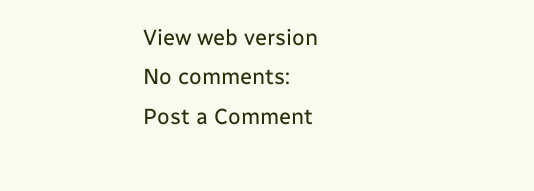View web version
No comments:
Post a Comment